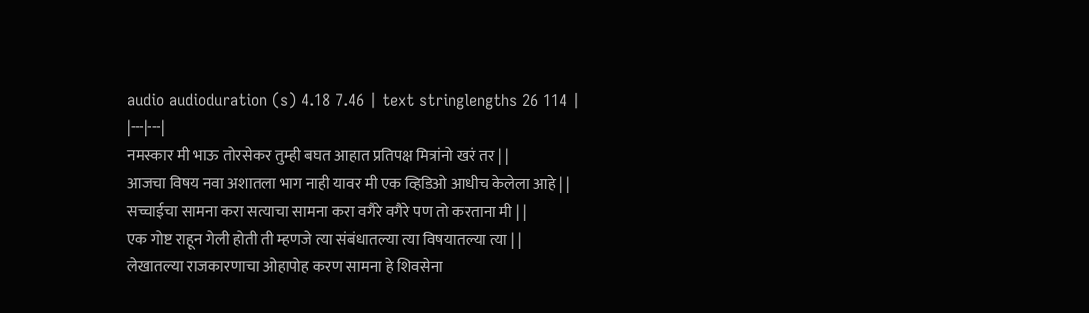audio audioduration (s) 4.18 7.46 | text stringlengths 26 114 |
|---|---|
नमस्कार मी भाऊ तोरसेकर तुम्ही बघत आहात प्रतिपक्ष मित्रांनो खरं तर | |
आजचा विषय नवा अशातला भाग नाही यावर मी एक व्हिडिओ आधीच केलेला आहे | |
सच्चाईचा सामना करा सत्याचा सामना करा वगैरे वगैरे पण तो करताना मी | |
एक गोष्ट राहून गेली होती ती म्हणजे त्या संबंधातल्या त्या विषयातल्या त्या | |
लेखातल्या राजकारणाचा ओहापोह करण सामना हे शिवसेना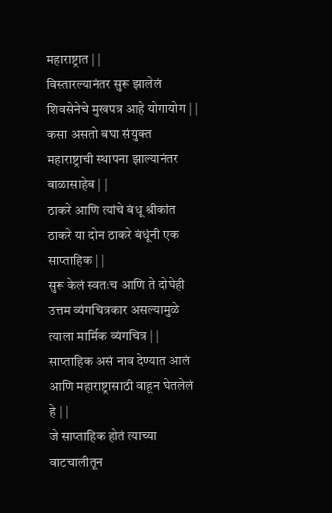महाराष्ट्रात | |
विस्तारल्यानंतर सुरू झालेलं शिवसेनेचे मुखपत्र आहे योगायोग | |
कसा असतो बघा संयुक्त महाराष्ट्राची स्थापना झाल्यानंतर बाळासाहेब | |
ठाकरे आणि त्यांचे बंधू श्रीकांत ठाकरे या दोन ठाकरे बंधूंनी एक साप्ताहिक | |
सुरू केलं स्वतःच आणि ते दोघेही उत्तम व्यंगचित्रकार असल्यामुळे त्याला मार्मिक व्यंगचित्र | |
साप्ताहिक असं नाव देण्यात आलं आणि महाराष्ट्रासाठी वाहून घेतलेलं हे | |
जे साप्ताहिक होतं त्याच्या वाटचालीतून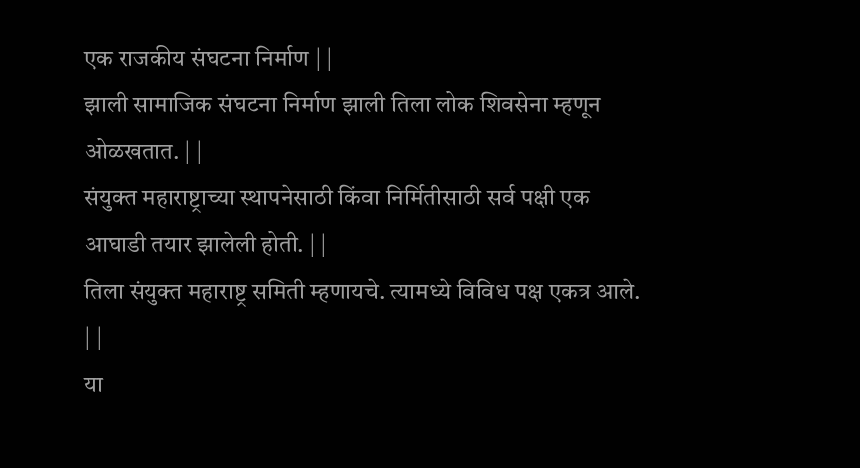एक राजकीय संघटना निर्माण | |
झाली सामाजिक संघटना निर्माण झाली तिला लोक शिवसेना म्हणून ओळखतात. | |
संयुक्त महाराष्ट्राच्या स्थापनेसाठी किंवा निर्मितीसाठी सर्व पक्षी एक आघाडी तयार झालेली होती. | |
तिला संयुक्त महाराष्ट्र समिती म्हणायचे. त्यामध्ये विविध पक्ष एकत्र आले. | |
या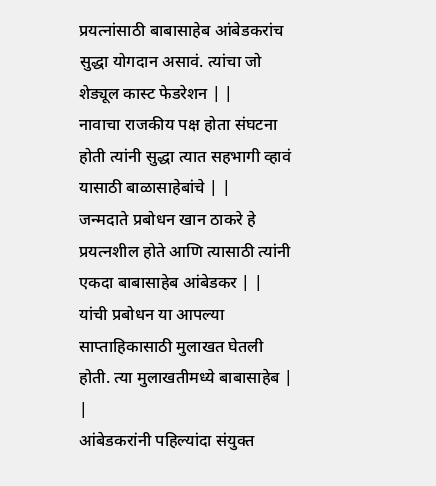प्रयत्नांसाठी बाबासाहेब आंबेडकरांच सुद्धा योगदान असावं. त्यांचा जो शेड्यूल कास्ट फेडरेशन | |
नावाचा राजकीय पक्ष होता संघटना होती त्यांनी सुद्धा त्यात सहभागी व्हावं यासाठी बाळासाहेबांचे | |
जन्मदाते प्रबोधन खान ठाकरे हे प्रयत्नशील होते आणि त्यासाठी त्यांनी एकदा बाबासाहेब आंबेडकर | |
यांची प्रबोधन या आपल्या साप्ताहिकासाठी मुलाखत घेतली होती. त्या मुलाखतीमध्ये बाबासाहेब | |
आंबेडकरांनी पहिल्यांदा संयुक्त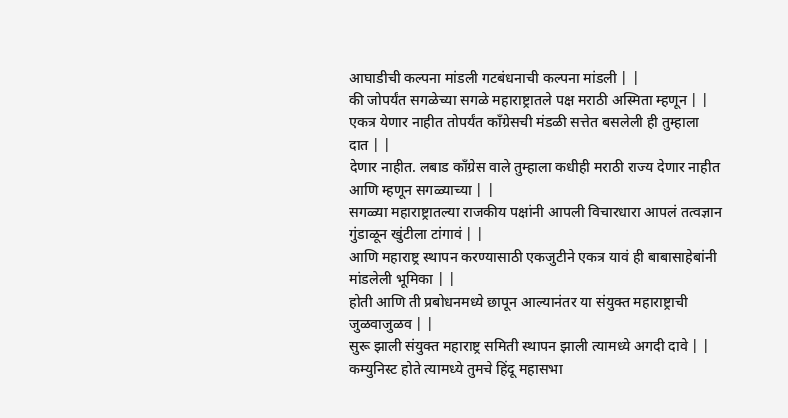आघाडीची कल्पना मांडली गटबंधनाची कल्पना मांडली | |
की जोपर्यंत सगळेच्या सगळे महाराष्ट्रातले पक्ष मराठी अस्मिता म्हणून | |
एकत्र येणार नाहीत तोपर्यंत काँग्रेसची मंडळी सत्तेत बसलेली ही तुम्हाला दात | |
देणार नाहीत. लबाड काँग्रेस वाले तुम्हाला कधीही मराठी राज्य देणार नाहीत आणि म्हणून सगळ्याच्या | |
सगळ्या महाराष्ट्रातल्या राजकीय पक्षांनी आपली विचारधारा आपलं तत्वज्ञान गुंडाळून खुंटीला टांगावं | |
आणि महाराष्ट्र स्थापन करण्यासाठी एकजुटीने एकत्र यावं ही बाबासाहेबांनी मांडलेली भूमिका | |
होती आणि ती प्रबोधनमध्ये छापून आल्यानंतर या संयुक्त महाराष्ट्राची जुळवाजुळव | |
सुरू झाली संयुक्त महाराष्ट्र समिती स्थापन झाली त्यामध्ये अगदी दावे | |
कम्युनिस्ट होते त्यामध्ये तुमचे हिंदू महासभा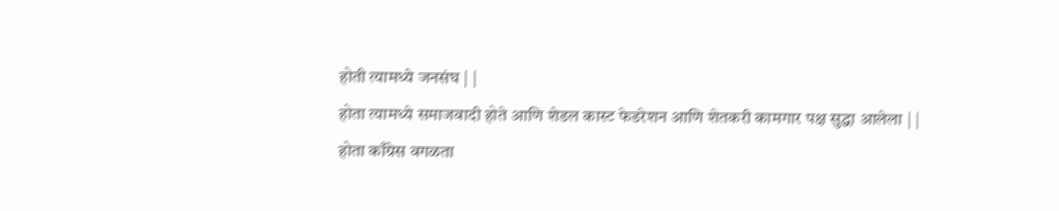होती त्यामध्ये जनसंघ | |
होता त्यामध्ये समाजवादी होते आणि शेडल कास्ट फेडरेशन आणि शेतकरी कामगार पक्ष सुद्धा आलेला | |
होता काँग्रेस वगळता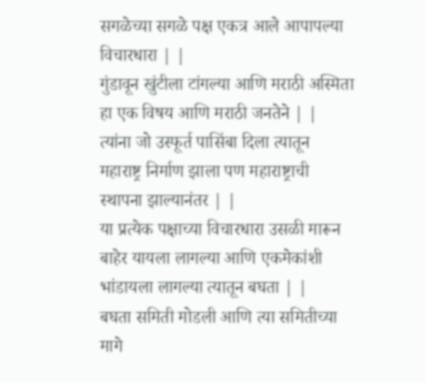सगळेच्या सगळे पक्ष एकत्र आले आपापल्या विचारधारा | |
गुंडावून खुंटीला टांगल्या आणि मराठी अस्मिता हा एक विषय आणि मराठी जनतेने | |
त्यांना जो उस्फूर्त पासिंबा दिला त्यातून महाराष्ट्र निर्माण झाला पण महाराष्ट्राची स्थापना झाल्यानंतर | |
या प्रत्येक पक्षाच्या विचारधारा उसळी मारून बाहेर यायला लागल्या आणि एकमेकांशी भांडायला लागल्या त्यातून बघता | |
बघता समिती मोडली आणि त्या समितीच्या मागे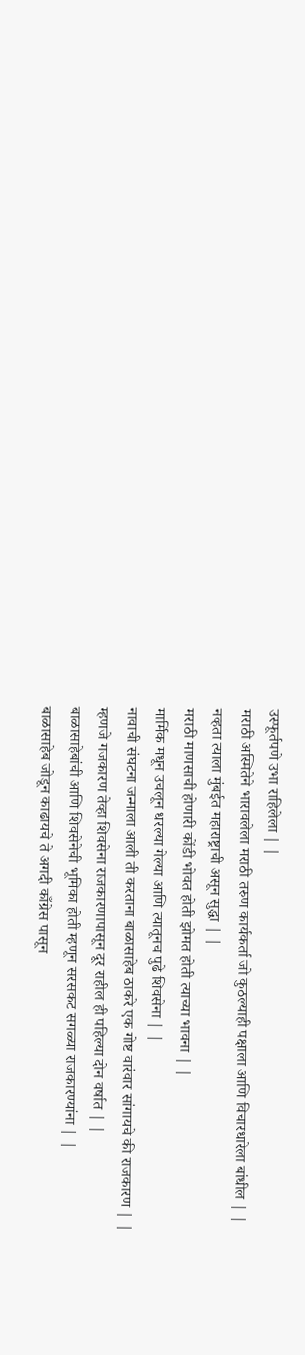उस्फूर्तपणे उभा राहिलेला | |
मराठी अस्मितेने भारावलेला मराठी तरुण कार्यकर्ता जो कुठल्याही पक्षाला आणि विचारधारेला बांधील | |
नव्हता त्याला मुंबईत महाराष्ट्राची असून सुद्धा | |
मराठी माणसाची होणारी कोंडी भोवत होती झोमत होती त्याच्या भावना | |
मार्मिक मधून उचलून धरल्या गेल्या आणि त्यातूनच पुढे शिवसेना | |
नावाची संघटना जन्माला आली ती करताना बाळासाहेब ठाकरे एक गोष्ट वारंवार सांगायचे की राजकारण | |
म्हणजे गजकारण तेव्हा शिवसेना राजकारणापासून दूर राहील ही पहिल्या दोन वर्षात | |
बाळासाहेबांची आणि शिवसेनेची भूमिका होती म्हणून सरसकट सगळ्या राजकारण्यांना | |
बाळासाहेब जोडून काढायचे ते अगदी काँग्रेस पासून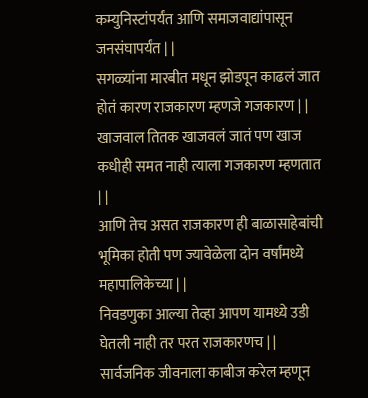कम्युनिस्टांपर्यंत आणि समाजवाद्यांपासून जनसंघापर्यंत | |
सगळ्यांना मारबीत मधून झोडपून काढलं जात होतं कारण राजकारण म्हणजे गजकारण | |
खाजवाल तितक खाजवलं जातं पण खाज कधीही समत नाही त्याला गजकारण म्हणतात | |
आणि तेच असत राजकारण ही बाळासाहेबांची भूमिका होती पण ज्यावेळेला दोन वर्षांमध्ये महापालिकेच्या | |
निवडणुका आल्या तेव्हा आपण यामध्ये उडी घेतली नाही तर परत राजकारणच | |
सार्वजनिक जीवनाला काबीज करेल म्हणून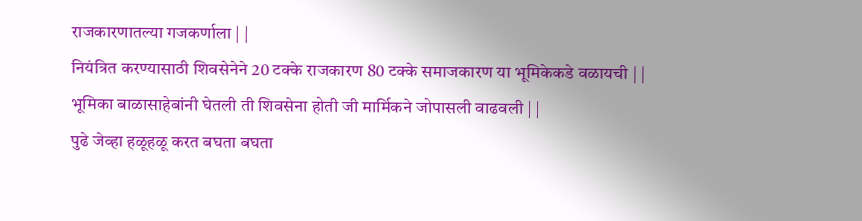राजकारणातल्या गजकर्णाला | |
नियंत्रित करण्यासाठी शिवसेनेने 20 टक्के राजकारण 80 टक्के समाजकारण या भूमिकेकडे वळायची | |
भूमिका बाळासाहेबांनी घेतली ती शिवसेना होती जी मार्मिकने जोपासली वाढवली | |
पुढे जेव्हा हळूहळू करत बघता बघता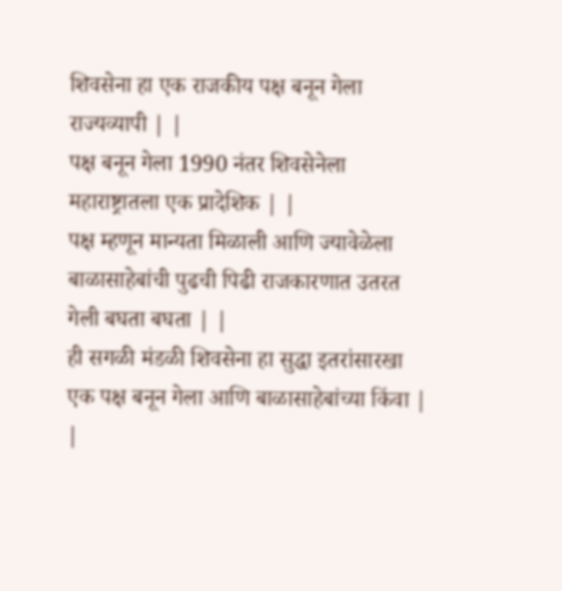शिवसेना हा एक राजकीय पक्ष बनून गेला राज्यव्यापी | |
पक्ष बनून गेला 1990 नंतर शिवसेनेला महाराष्ट्रातला एक प्रादेशिक | |
पक्ष म्हणून मान्यता मिळाली आणि ज्यावेळेला बाळासाहेबांची पुढची पिढी राजकारणात उतरत गेली बघता बघता | |
ही सगळी मंडळी शिवसेना हा सुद्धा इतरांसारखा एक पक्ष बनून गेला आणि बाळासाहेबांच्या किंवा | |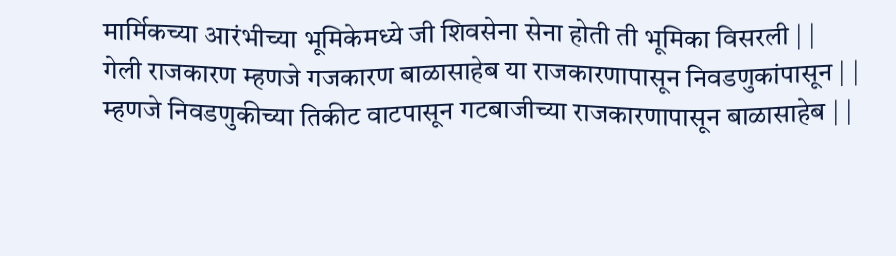मार्मिकच्या आरंभीच्या भूमिकेमध्ये जी शिवसेना सेना होती ती भूमिका विसरली | |
गेली राजकारण म्हणजे गजकारण बाळासाहेब या राजकारणापासून निवडणुकांपासून | |
म्हणजे निवडणुकीच्या तिकीट वाटपासून गटबाजीच्या राजकारणापासून बाळासाहेब | |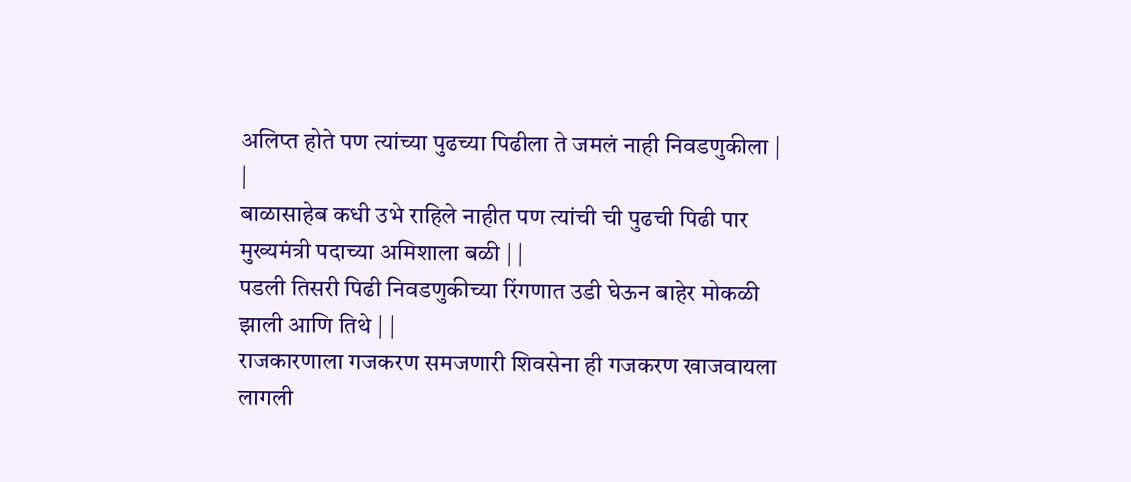अलिप्त होते पण त्यांच्या पुढच्या पिढीला ते जमलं नाही निवडणुकीला | |
बाळासाहेब कधी उभे राहिले नाहीत पण त्यांची ची पुढची पिढी पार मुख्यमंत्री पदाच्या अमिशाला बळी | |
पडली तिसरी पिढी निवडणुकीच्या रिंगणात उडी घेऊन बाहेर मोकळी झाली आणि तिथे | |
राजकारणाला गजकरण समजणारी शिवसेना ही गजकरण खाजवायला लागली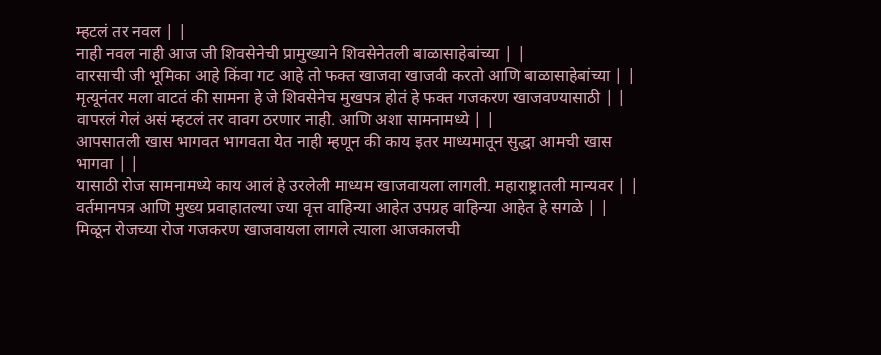म्हटलं तर नवल | |
नाही नवल नाही आज जी शिवसेनेची प्रामुख्याने शिवसेनेतली बाळासाहेबांच्या | |
वारसाची जी भूमिका आहे किंवा गट आहे तो फक्त खाजवा खाजवी करतो आणि बाळासाहेबांच्या | |
मृत्यूनंतर मला वाटतं की सामना हे जे शिवसेनेच मुखपत्र होतं हे फक्त गजकरण खाजवण्यासाठी | |
वापरलं गेलं असं म्हटलं तर वावग ठरणार नाही. आणि अशा सामनामध्ये | |
आपसातली खास भागवत भागवता येत नाही म्हणून की काय इतर माध्यमातून सुद्धा आमची खास भागवा | |
यासाठी रोज सामनामध्ये काय आलं हे उरलेली माध्यम खाजवायला लागली. महाराष्ट्रातली मान्यवर | |
वर्तमानपत्र आणि मुख्य प्रवाहातल्या ज्या वृत्त वाहिन्या आहेत उपग्रह वाहिन्या आहेत हे सगळे | |
मिळून रोजच्या रोज गजकरण खाजवायला लागले त्याला आजकालची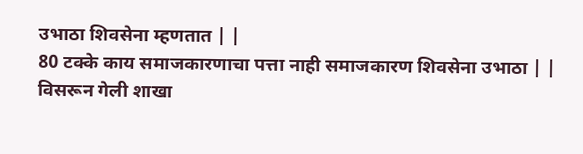उभाठा शिवसेना म्हणतात | |
80 टक्के काय समाजकारणाचा पत्ता नाही समाजकारण शिवसेना उभाठा | |
विसरून गेली शाखा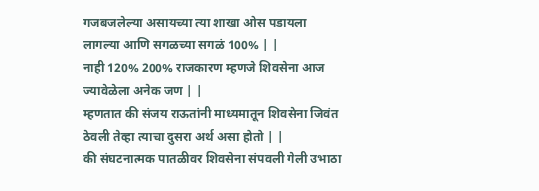गजबजलेल्या असायच्या त्या शाखा ओस पडायला लागल्या आणि सगळच्या सगळं 100% | |
नाही 120% 200% राजकारण म्हणजे शिवसेना आज ज्यावेळेला अनेक जण | |
म्हणतात की संजय राऊतांनी माध्यमातून शिवसेना जिवंत ठेवली तेव्हा त्याचा दुसरा अर्थ असा होतो | |
की संघटनात्मक पातळीवर शिवसेना संपवली गेली उभाठा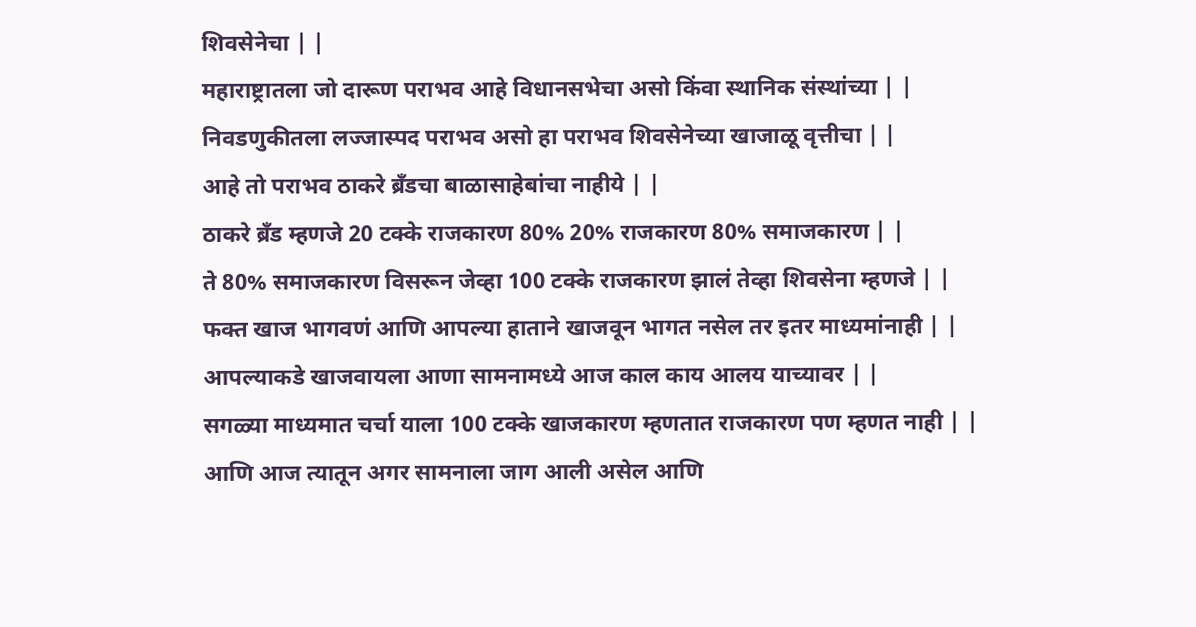शिवसेनेचा | |
महाराष्ट्रातला जो दारूण पराभव आहे विधानसभेचा असो किंवा स्थानिक संस्थांच्या | |
निवडणुकीतला लज्जास्पद पराभव असो हा पराभव शिवसेनेच्या खाजाळू वृत्तीचा | |
आहे तो पराभव ठाकरे ब्रँडचा बाळासाहेबांचा नाहीये | |
ठाकरे ब्रँड म्हणजे 20 टक्के राजकारण 80% 20% राजकारण 80% समाजकारण | |
ते 80% समाजकारण विसरून जेव्हा 100 टक्के राजकारण झालं तेव्हा शिवसेना म्हणजे | |
फक्त खाज भागवणं आणि आपल्या हाताने खाजवून भागत नसेल तर इतर माध्यमांनाही | |
आपल्याकडे खाजवायला आणा सामनामध्ये आज काल काय आलय याच्यावर | |
सगळ्या माध्यमात चर्चा याला 100 टक्के खाजकारण म्हणतात राजकारण पण म्हणत नाही | |
आणि आज त्यातून अगर सामनाला जाग आली असेल आणि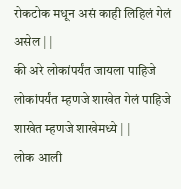रोकटोक मधून असं काही लिहिलं गेलं असेल | |
की अरे लोकांपर्यंत जायला पाहिजे लोकांपर्यंत म्हणजे शाखेत गेलं पाहिजे शाखेत म्हणजे शाखेमध्ये | |
लोक आली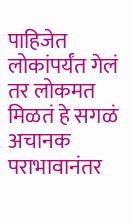पाहिजेत लोकांपर्यंत गेलं तर लोकमत मिळतं हे सगळं अचानक पराभावानंतर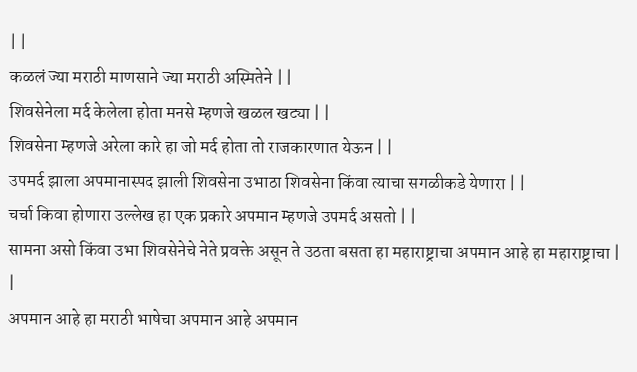| |
कळलं ज्या मराठी माणसाने ज्या मराठी अस्मितेने | |
शिवसेनेला मर्द केलेला होता मनसे म्हणजे खळल खट्या | |
शिवसेना म्हणजे अरेला कारे हा जो मर्द होता तो राजकारणात येऊन | |
उपमर्द झाला अपमानास्पद झाली शिवसेना उभाठा शिवसेना किंवा त्याचा सगळीकडे येणारा | |
चर्चा किवा होणारा उल्लेख हा एक प्रकारे अपमान म्हणजे उपमर्द असतो | |
सामना असो किंवा उभा शिवसेनेचे नेते प्रवक्ते असून ते उठता बसता हा महाराष्ट्राचा अपमान आहे हा महाराष्ट्राचा | |
अपमान आहे हा मराठी भाषेचा अपमान आहे अपमान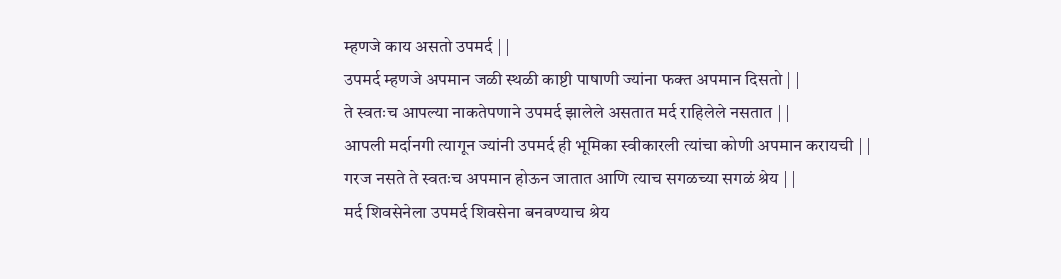म्हणजे काय असतो उपमर्द | |
उपमर्द म्हणजे अपमान जळी स्थळी काष्टी पाषाणी ज्यांना फक्त अपमान दिसतो | |
ते स्वतःच आपल्या नाकतेपणाने उपमर्द झालेले असतात मर्द राहिलेले नसतात | |
आपली मर्दानगी त्यागून ज्यांनी उपमर्द ही भूमिका स्वीकारली त्यांचा कोणी अपमान करायची | |
गरज नसते ते स्वतःच अपमान होऊन जातात आणि त्याच सगळच्या सगळं श्रेय | |
मर्द शिवसेनेला उपमर्द शिवसेना बनवण्याच श्रेय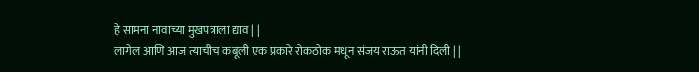हे सामना नावाच्या मुखपत्राला द्याव | |
लागेल आणि आज त्याचीच कबूली एक प्रकारे रोकठोक मधून संजय राऊत यांनी दिली | |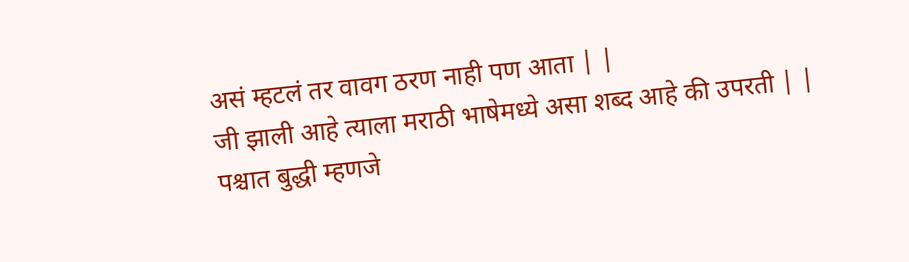असं म्हटलं तर वावग ठरण नाही पण आता | |
जी झाली आहे त्याला मराठी भाषेमध्ये असा शब्द आहे की उपरती | |
पश्चात बुद्धी म्हणजे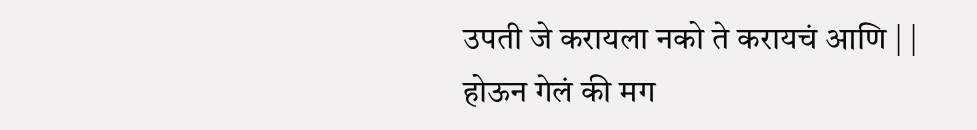उपती जे करायला नको ते करायचं आणि | |
होऊन गेलं की मग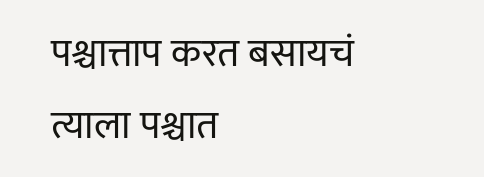पश्चात्ताप करत बसायचं त्याला पश्चात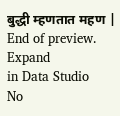बुद्धी म्हणतात महण |
End of preview. Expand
in Data Studio
No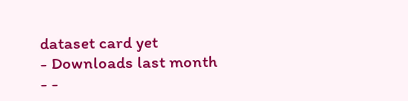dataset card yet
- Downloads last month
- -